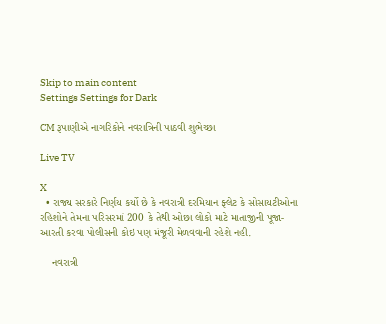Skip to main content
Settings Settings for Dark

CM રૂપાણીએ નાગરિકોને નવરાત્રિની પાઠવી શુભેચ્છા

Live TV

X
  • રાજ્ય સરકારે નિર્ણય કર્યો છે કે નવરાત્રી દરમિયાન ફ્લેટ કે સોસાયટીઓના રહિશોને તેમના પરિસરમાં 200 કે તેથી ઓછા લોકો માટે માતાજીની પૂજા-આરતી કરવા પોલીસની કોઇ પણ મંજૂરી મેળવવાની રહેશે નહી.

    નવરાત્રી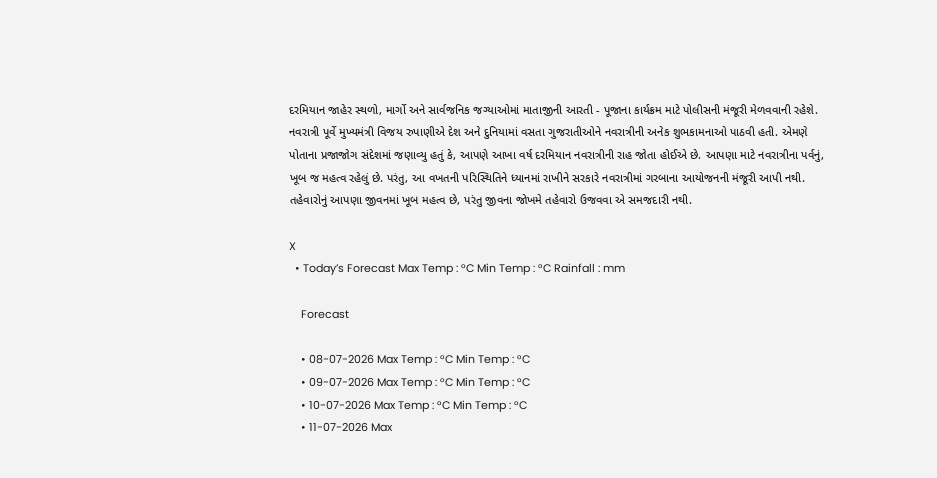દરમિયાન જાહેર સ્થળો, માર્ગો અને સાર્વજનિક જગ્યાઓમાં માતાજીની આરતી - પૂજાના કાર્યક્રમ માટે પોલીસની મંજૂરી મેળવવાની રહેશે. નવરાત્રી પૂર્વે મુખ્યમંત્રી વિજય રુપાણીએ દેશ અને દુનિયામાં વસતા ગુજરાતીઓને નવરાત્રીની અનેક શુભકામનાઓ પાઠવી હતી. એમણે પોતાના પ્રજાજોગ સંદેશમાં જણાવ્યુ હતું કે, આપણે આખા વર્ષ દરમિયાન નવરાત્રીની રાહ જોતા હોઈએ છે. આપણા માટે નવરાત્રીના પર્વનું, ખૂબ જ મહત્વ રહેલું છે. પરંતુ, આ વખતની પરિસ્થિતિને ધ્યાનમાં રાખીને સરકારે નવરાત્રીમાં ગરબાના આયોજનની મંજૂરી આપી નથી. તહેવારોનું આપણા જીવનમાં ખૂબ મહત્વ છે, પરંતુ જીવના જોખમે તહેવારો ઉજવવા એ સમજદારી નથી.

X
  • Today’s Forecast Max Temp : °C Min Temp : °C Rainfall : mm

    Forecast

    • 08-07-2026 Max Temp : °C Min Temp : °C
    • 09-07-2026 Max Temp : °C Min Temp : °C
    • 10-07-2026 Max Temp : °C Min Temp : °C
    • 11-07-2026 Max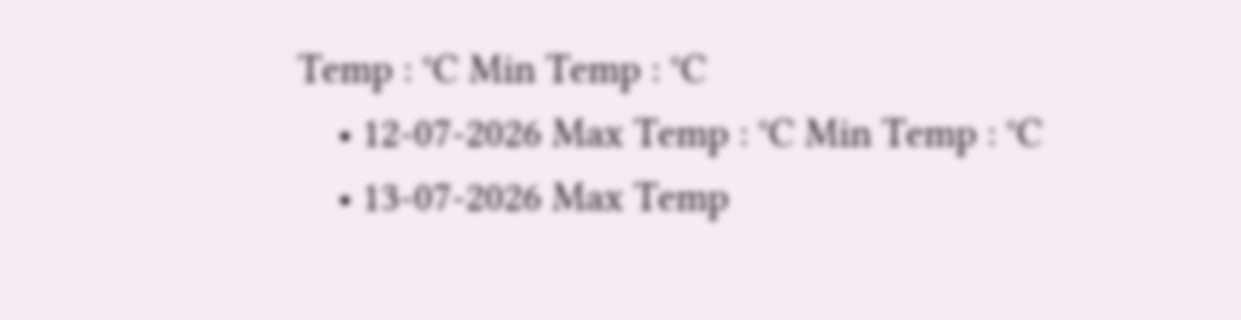Temp : °C Min Temp : °C
    • 12-07-2026 Max Temp : °C Min Temp : °C
    • 13-07-2026 Max Temp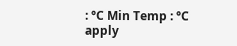: °C Min Temp : °C
apply